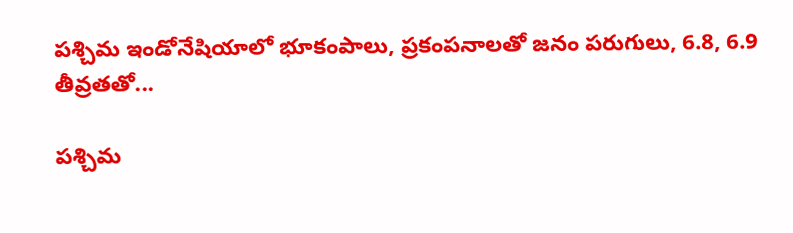పశ్చిమ ఇండోనేషియాలో భూకంపాలు, ప్రకంపనాలతో జనం పరుగులు, 6.8, 6.9 తీవ్రతతో...

పశ్చిమ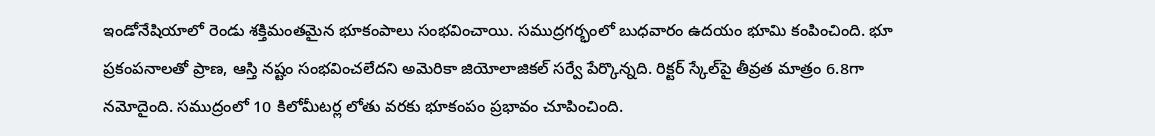ఇండోనేషియాలో రెండు శక్తిమంతమైన భూకంపాలు సంభవించాయి. సముద్రగర్భంలో బుధవారం ఉదయం భూమి కంపించింది. భూ ప్రకంపనాలతో ప్రాణ, ఆస్తి నష్టం సంభవించలేదని అమెరికా జియోలాజికల్ సర్వే పేర్కొన్నది. రిక్టర్ స్కేల్‌పై తీవ్రత మాత్రం 6.8గా నమోదైంది. సముద్రంలో 10 కిలోమీటర్ల లోతు వరకు భూకంపం ప్రభావం చూపించింది.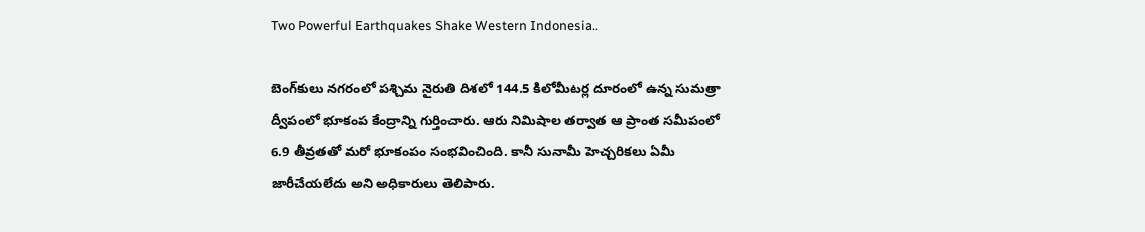Two Powerful Earthquakes Shake Western Indonesia..

బెంగ్‌కులు నగరంలో పశ్చిమ నైరుతి దిశలో 144.5 కిలోమీటర్ల దూరంలో ఉన్న సుమత్రా ద్వీపంలో భూకంప కేంద్రాన్ని గుర్తించారు. ఆరు నిమిషాల తర్వాత ఆ ప్రాంత సమీపంలో 6.9 తీవ్రతతో మరో భూకంపం సంభవించింది. కానీ సునామీ హెచ్చరికలు ఏమీ జారీచేయలేదు అని అధికారులు తెలిపారు.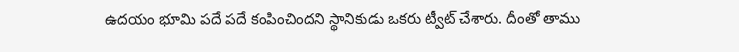ఉదయం భూమి పదే పదే కంపించిందని స్థానికుడు ఒకరు ట్వీట్ చేశారు. దీంతో తాము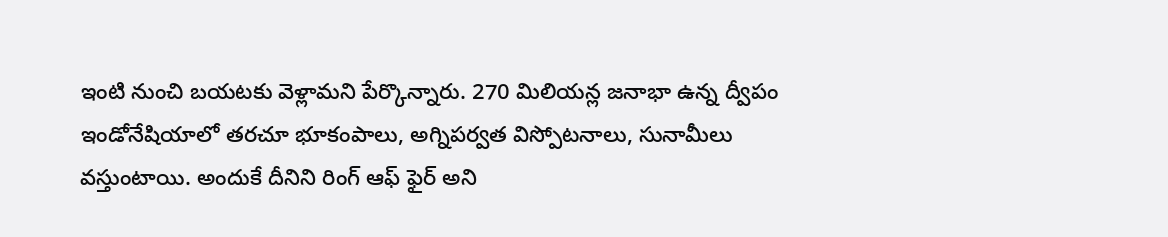ఇంటి నుంచి బయటకు వెళ్లామని పేర్కొన్నారు. 270 మిలియన్ల జనాభా ఉన్న ద్వీపం ఇండోనేషియాలో తరచూ భూకంపాలు, అగ్నిపర్వత విస్పోటనాలు, సునామీలు వస్తుంటాయి. అందుకే దీనిని రింగ్ ఆఫ్ ఫైర్ అని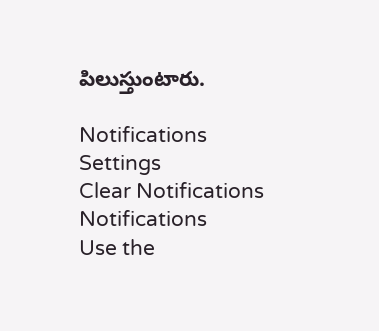పిలుస్తుంటారు.

Notifications
Settings
Clear Notifications
Notifications
Use the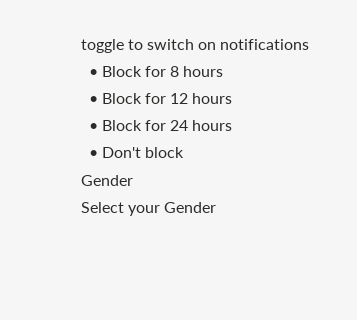toggle to switch on notifications
  • Block for 8 hours
  • Block for 12 hours
  • Block for 24 hours
  • Don't block
Gender
Select your Gender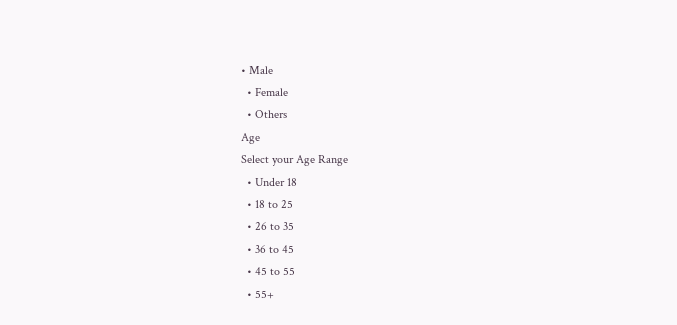• Male
  • Female
  • Others
Age
Select your Age Range
  • Under 18
  • 18 to 25
  • 26 to 35
  • 36 to 45
  • 45 to 55
  • 55+